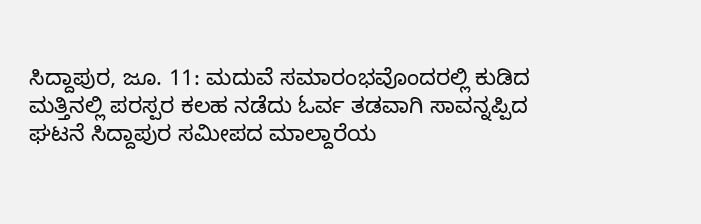ಸಿದ್ದಾಪುರ, ಜೂ. 11: ಮದುವೆ ಸಮಾರಂಭವೊಂದರಲ್ಲಿ ಕುಡಿದ ಮತ್ತಿನಲ್ಲಿ ಪರಸ್ಪರ ಕಲಹ ನಡೆದು ಓರ್ವ ತಡವಾಗಿ ಸಾವನ್ನಪ್ಪಿದ ಘಟನೆ ಸಿದ್ದಾಪುರ ಸಮೀಪದ ಮಾಲ್ದಾರೆಯ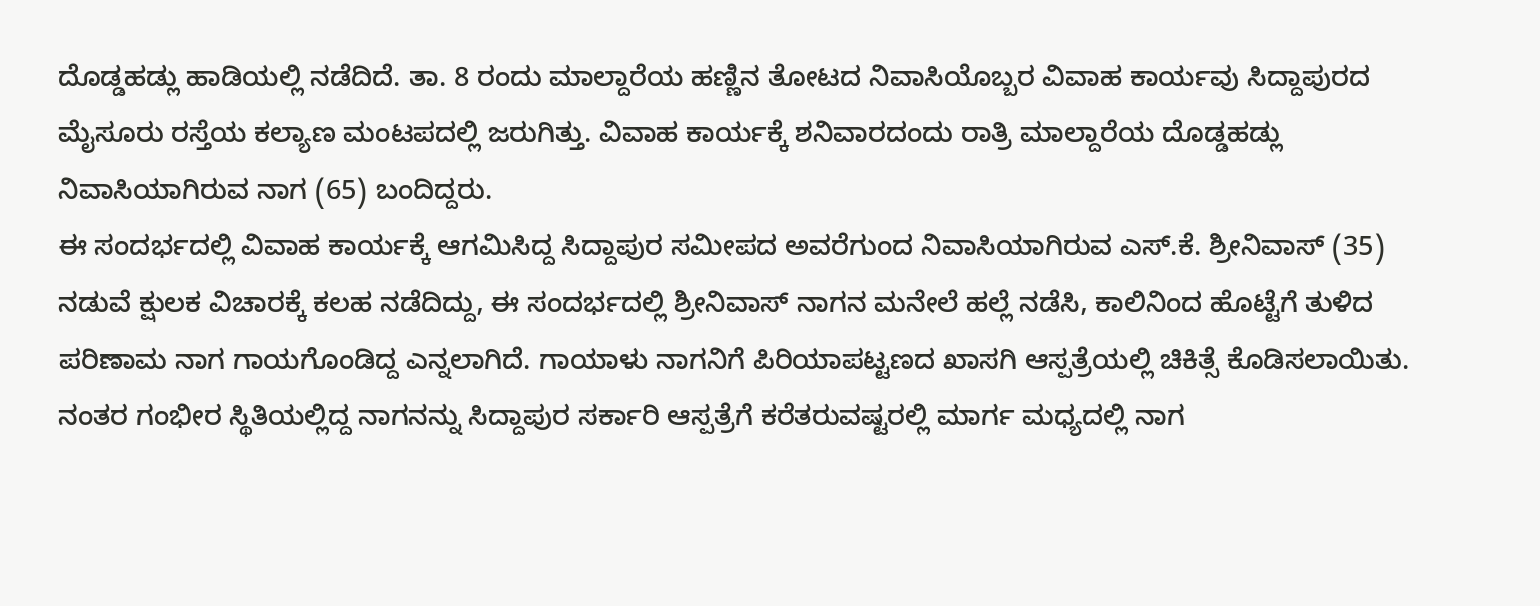ದೊಡ್ಡಹಡ್ಲು ಹಾಡಿಯಲ್ಲಿ ನಡೆದಿದೆ. ತಾ. 8 ರಂದು ಮಾಲ್ದಾರೆಯ ಹಣ್ಣಿನ ತೋಟದ ನಿವಾಸಿಯೊಬ್ಬರ ವಿವಾಹ ಕಾರ್ಯವು ಸಿದ್ದಾಪುರದ ಮೈಸೂರು ರಸ್ತೆಯ ಕಲ್ಯಾಣ ಮಂಟಪದಲ್ಲಿ ಜರುಗಿತ್ತು. ವಿವಾಹ ಕಾರ್ಯಕ್ಕೆ ಶನಿವಾರದಂದು ರಾತ್ರಿ ಮಾಲ್ದಾರೆಯ ದೊಡ್ಡಹಡ್ಲು ನಿವಾಸಿಯಾಗಿರುವ ನಾಗ (65) ಬಂದಿದ್ದರು.
ಈ ಸಂದರ್ಭದಲ್ಲಿ ವಿವಾಹ ಕಾರ್ಯಕ್ಕೆ ಆಗಮಿಸಿದ್ದ ಸಿದ್ದಾಪುರ ಸಮೀಪದ ಅವರೆಗುಂದ ನಿವಾಸಿಯಾಗಿರುವ ಎಸ್.ಕೆ. ಶ್ರೀನಿವಾಸ್ (35) ನಡುವೆ ಕ್ಷುಲಕ ವಿಚಾರಕ್ಕೆ ಕಲಹ ನಡೆದಿದ್ದು, ಈ ಸಂದರ್ಭದಲ್ಲಿ ಶ್ರೀನಿವಾಸ್ ನಾಗನ ಮನೇಲೆ ಹಲ್ಲೆ ನಡೆಸಿ, ಕಾಲಿನಿಂದ ಹೊಟ್ಟೆಗೆ ತುಳಿದ ಪರಿಣಾಮ ನಾಗ ಗಾಯಗೊಂಡಿದ್ದ ಎನ್ನಲಾಗಿದೆ. ಗಾಯಾಳು ನಾಗನಿಗೆ ಪಿರಿಯಾಪಟ್ಟಣದ ಖಾಸಗಿ ಆಸ್ಪತ್ರೆಯಲ್ಲಿ ಚಿಕಿತ್ಸೆ ಕೊಡಿಸಲಾಯಿತು. ನಂತರ ಗಂಭೀರ ಸ್ಥಿತಿಯಲ್ಲಿದ್ದ ನಾಗನನ್ನು ಸಿದ್ದಾಪುರ ಸರ್ಕಾರಿ ಆಸ್ಪತ್ರೆಗೆ ಕರೆತರುವಷ್ಟರಲ್ಲಿ ಮಾರ್ಗ ಮಧ್ಯದಲ್ಲಿ ನಾಗ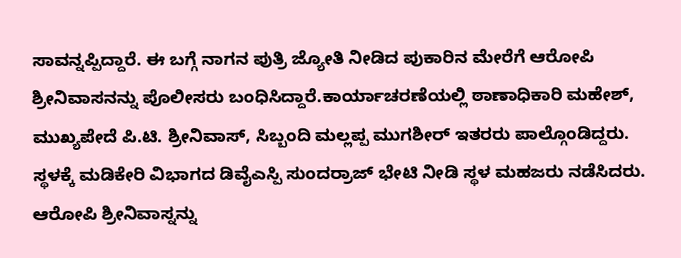ಸಾವನ್ನಪ್ಪಿದ್ದಾರೆ. ಈ ಬಗ್ಗೆ ನಾಗನ ಪುತ್ರಿ ಜ್ಯೋತಿ ನೀಡಿದ ಪುಕಾರಿನ ಮೇರೆಗೆ ಆರೋಪಿ ಶ್ರೀನಿವಾಸನನ್ನು ಪೊಲೀಸರು ಬಂಧಿಸಿದ್ದಾರೆ.ಕಾರ್ಯಾಚರಣೆಯಲ್ಲಿ ಠಾಣಾಧಿಕಾರಿ ಮಹೇಶ್, ಮುಖ್ಯಪೇದೆ ಪಿ.ಟಿ. ಶ್ರೀನಿವಾಸ್, ಸಿಬ್ಬಂದಿ ಮಲ್ಲಪ್ಪ ಮುಗಶೀರ್ ಇತರರು ಪಾಲ್ಗೊಂಡಿದ್ದರು. ಸ್ಥಳಕ್ಕೆ ಮಡಿಕೇರಿ ವಿಭಾಗದ ಡಿವೈಎಸ್ಪಿ ಸುಂದರ್ರಾಜ್ ಭೇಟಿ ನೀಡಿ ಸ್ಥಳ ಮಹಜರು ನಡೆಸಿದರು. ಆರೋಪಿ ಶ್ರೀನಿವಾಸ್ನನ್ನು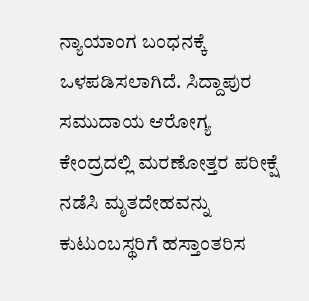ನ್ಯಾಯಾಂಗ ಬಂಧನಕ್ಕೆ ಒಳಪಡಿಸಲಾಗಿದೆ. ಸಿದ್ದಾಪುರ ಸಮುದಾಯ ಆರೋಗ್ಯ ಕೇಂದ್ರದಲ್ಲಿ ಮರಣೋತ್ತರ ಪರೀಕ್ಷೆ ನಡೆಸಿ ಮೃತದೇಹವನ್ನು ಕುಟುಂಬಸ್ಥರಿಗೆ ಹಸ್ತಾಂತರಿಸ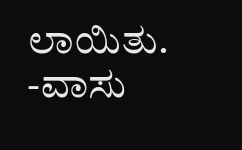ಲಾಯಿತು. -ವಾಸು